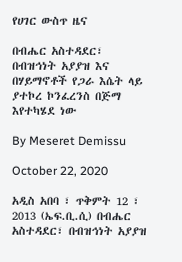የሀገር ውስጥ ዜና

በብሔር አስተዳደር፣ በብዝኅነት አያያዝ እና በሃይማኖቶች የጋራ እሴት ላይ ያተኮረ ኮንፈረንስ በጅማ እየተካሄደ ነው

By Meseret Demissu

October 22, 2020

አዲስ አበባ ፣ ጥቅምት 12 ፣ 2013 (ኤፍ.ቢ.ሲ) በብሔር አስተዳደር፣ በብዝኅነት አያያዝ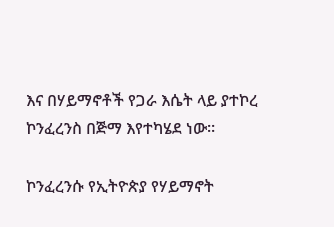እና በሃይማኖቶች የጋራ እሴት ላይ ያተኮረ ኮንፈረንስ በጅማ እየተካሄደ ነው።

ኮንፈረንሱ የኢትዮጵያ የሃይማኖት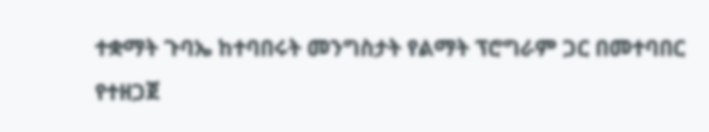ተቋማት ጉባኤ ከተባበሩት መንግስታት የልማት ፕሮግራም ጋር በመተባበር የተዘጋጀ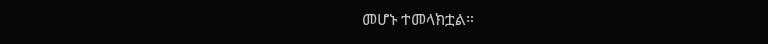መሆኑ ተመላክቷል።